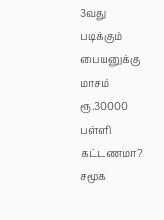3வது படிக்கும் பையனுக்கு மாசம் ரூ.30000 பள்ளி கட்டணமா? சமூக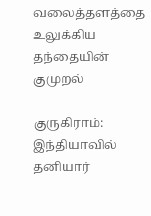வலைத்தளத்தை உலுக்கிய தந்தையின் குமுறல்

குருகிராம்: இந்தியாவில் தனியார்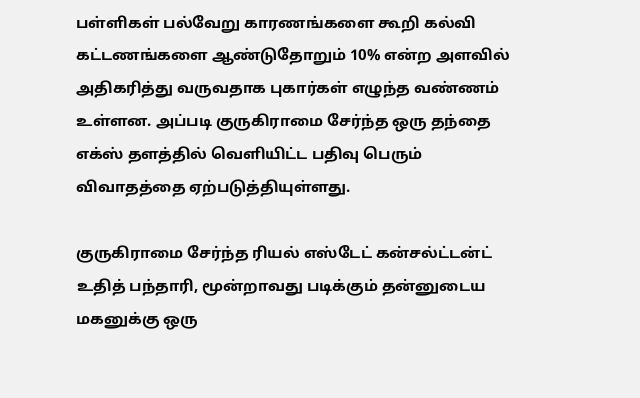பள்ளிகள் பல்வேறு காரணங்களை கூறி கல்வி கட்டணங்களை ஆண்டுதோறும் 10% என்ற அளவில் அதிகரித்து வருவதாக புகார்கள் எழுந்த வண்ணம் உள்ளன. அப்படி குருகிராமை சேர்ந்த ஒரு தந்தை எக்ஸ் தளத்தில் வெளியிட்ட பதிவு பெரும் விவாதத்தை ஏற்படுத்தியுள்ளது.

குருகிராமை சேர்ந்த ரியல் எஸ்டேட் கன்சல்ட்டன்ட் உதித் பந்தாரி, மூன்றாவது படிக்கும் தன்னுடைய மகனுக்கு ஒரு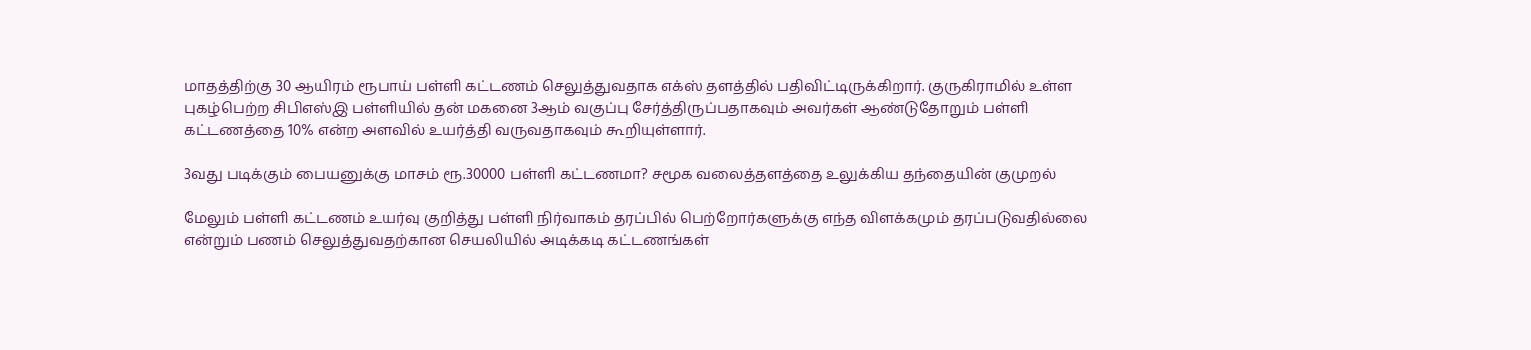மாதத்திற்கு 30 ஆயிரம் ரூபாய் பள்ளி கட்டணம் செலுத்துவதாக எக்ஸ் தளத்தில் பதிவிட்டிருக்கிறார். குருகிராமில் உள்ள புகழ்பெற்ற சிபிஎஸ்இ பள்ளியில் தன் மகனை 3ஆம் வகுப்பு சேர்த்திருப்பதாகவும் அவர்கள் ஆண்டுதோறும் பள்ளி கட்டணத்தை 10% என்ற அளவில் உயர்த்தி வருவதாகவும் கூறியுள்ளார்.

3வது படிக்கும் பையனுக்கு மாசம் ரூ.30000 பள்ளி கட்டணமா? சமூக வலைத்தளத்தை உலுக்கிய தந்தையின் குமுறல்

மேலும் பள்ளி கட்டணம் உயர்வு குறித்து பள்ளி நிர்வாகம் தரப்பில் பெற்றோர்களுக்கு எந்த விளக்கமும் தரப்படுவதில்லை என்றும் பணம் செலுத்துவதற்கான செயலியில் அடிக்கடி கட்டணங்கள்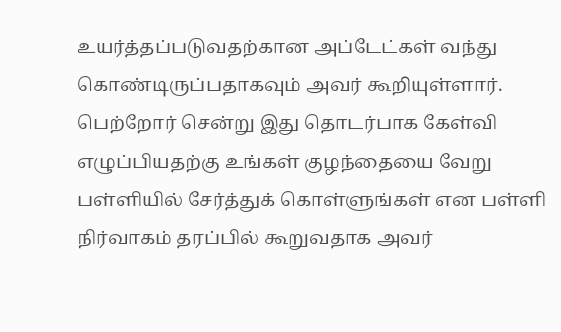உயர்த்தப்படுவதற்கான அப்டேட்கள் வந்து கொண்டிருப்பதாகவும் அவர் கூறியுள்ளார். பெற்றோர் சென்று இது தொடர்பாக கேள்வி எழுப்பியதற்கு உங்கள் குழந்தையை வேறு பள்ளியில் சேர்த்துக் கொள்ளுங்கள் என பள்ளி நிர்வாகம் தரப்பில் கூறுவதாக அவர்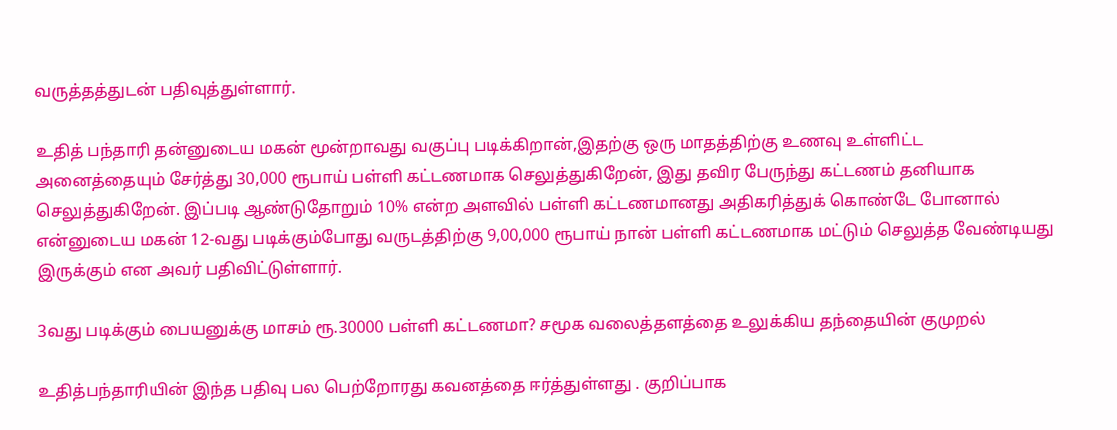வருத்தத்துடன் பதிவுத்துள்ளார்.

உதித் பந்தாரி தன்னுடைய மகன் மூன்றாவது வகுப்பு படிக்கிறான்,இதற்கு ஒரு மாதத்திற்கு உணவு உள்ளிட்ட அனைத்தையும் சேர்த்து 30,000 ரூபாய் பள்ளி கட்டணமாக செலுத்துகிறேன், இது தவிர பேருந்து கட்டணம் தனியாக செலுத்துகிறேன். இப்படி ஆண்டுதோறும் 10% என்ற அளவில் பள்ளி கட்டணமானது அதிகரித்துக் கொண்டே போனால் என்னுடைய மகன் 12-வது படிக்கும்போது வருடத்திற்கு 9,00,000 ரூபாய் நான் பள்ளி கட்டணமாக மட்டும் செலுத்த வேண்டியது இருக்கும் என அவர் பதிவிட்டுள்ளார்.

3வது படிக்கும் பையனுக்கு மாசம் ரூ.30000 பள்ளி கட்டணமா? சமூக வலைத்தளத்தை உலுக்கிய தந்தையின் குமுறல்

உதித்பந்தாரியின் இந்த பதிவு பல பெற்றோரது கவனத்தை ஈர்த்துள்ளது . குறிப்பாக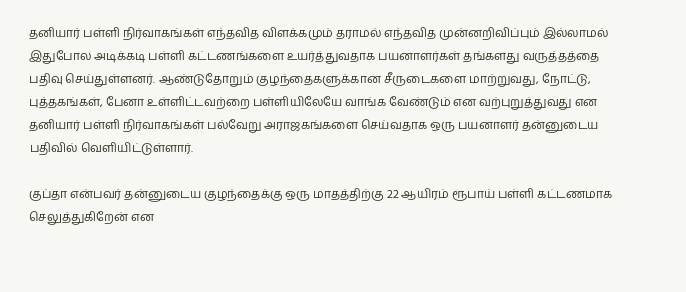தனியார் பள்ளி நிர்வாகங்கள் எந்தவித விளக்கமும் தராமல் எந்தவித முன்னறிவிப்பும் இல்லாமல் இதுபோல அடிக்கடி பள்ளி கட்டணங்களை உயர்த்துவதாக பயனாளர்கள் தங்களது வருத்தத்தை பதிவு செய்துள்ளனர். ஆண்டுதோறும் குழந்தைகளுக்கான சீருடைகளை மாற்றுவது, நோட்டு, புத்தகங்கள், பேனா உள்ளிட்டவற்றை பள்ளியிலேயே வாங்க வேண்டும் என வற்புறுத்துவது என தனியார் பள்ளி நிர்வாகங்கள் பல்வேறு அராஜகங்களை செய்வதாக ஒரு பயனாளர் தன்னுடைய பதிவில் வெளியிட்டுள்ளார்.

குப்தா என்பவர் தன்னுடைய குழந்தைக்கு ஒரு மாதத்திற்கு 22 ஆயிரம் ரூபாய் பள்ளி கட்டணமாக செலுத்துகிறேன் என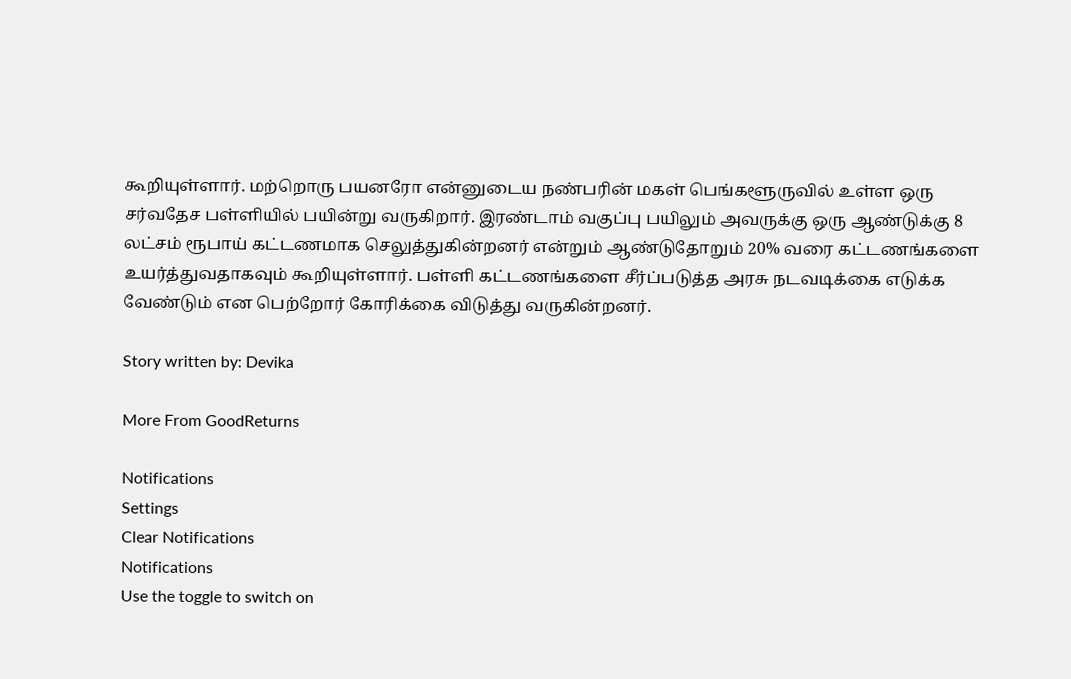கூறியுள்ளார். மற்றொரு பயனரோ என்னுடைய நண்பரின் மகள் பெங்களூருவில் உள்ள ஒரு சர்வதேச பள்ளியில் பயின்று வருகிறார். இரண்டாம் வகுப்பு பயிலும் அவருக்கு ஒரு ஆண்டுக்கு 8 லட்சம் ரூபாய் கட்டணமாக செலுத்துகின்றனர் என்றும் ஆண்டுதோறும் 20% வரை கட்டணங்களை உயர்த்துவதாகவும் கூறியுள்ளார். பள்ளி கட்டணங்களை சீர்ப்படுத்த அரசு நடவடிக்கை எடுக்க வேண்டும் என பெற்றோர் கோரிக்கை விடுத்து வருகின்றனர்.

Story written by: Devika

More From GoodReturns

Notifications
Settings
Clear Notifications
Notifications
Use the toggle to switch on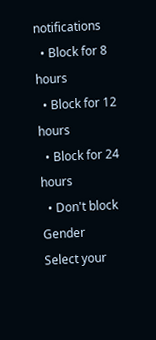notifications
  • Block for 8 hours
  • Block for 12 hours
  • Block for 24 hours
  • Don't block
Gender
Select your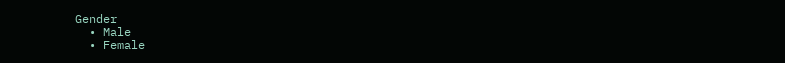Gender
  • Male
  • Female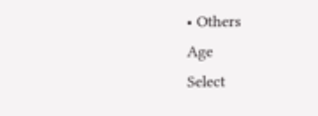• Others
Age
Select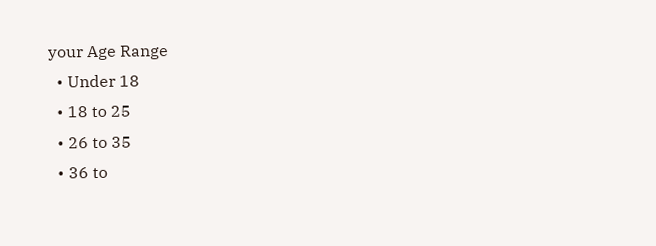your Age Range
  • Under 18
  • 18 to 25
  • 26 to 35
  • 36 to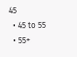45
  • 45 to 55
  • 55+